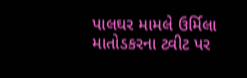પાલઘર મામલે ઉર્મિલા માતોડકરના ટ્વીટ પર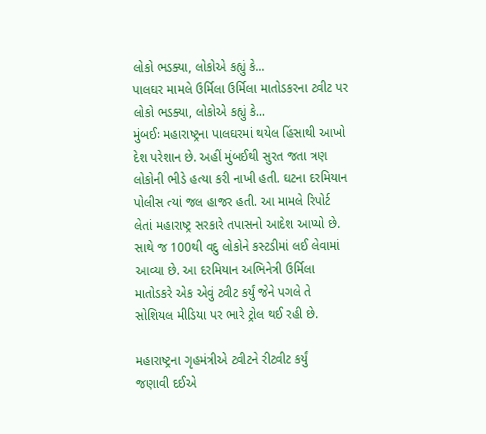લોકો ભડક્યા, લોકોએ કહ્યું કે...
પાલઘર મામલે ઉર્મિલા ઉર્મિલા માતોડકરના ટ્વીટ પર લોકો ભડક્યા, લોકોએ કહ્યું કે...
મુંબઈઃ મહારાષ્ટ્રના પાલઘરમાં થયેલ હિંસાથી આખો દેશ પરેશાન છે. અહીં મુંબઈથી સુરત જતા ત્રણ લોકોની ભીડે હત્યા કરી નાખી હતી. ઘટના દરમિયાન પોલીસ ત્યાં જલ હાજર હતી. આ મામલે રિપોર્ટ લેતાં મહારાષ્ટ્ર સરકારે તપાસનો આદેશ આપ્યો છે. સાથે જ 100થી વદુ લોકોને કસ્ટડીમાં લઈ લેવામાં આવ્યા છે. આ દરમિયાન અભિનેત્રી ઉર્મિલા માતોડકરે એક એવું ટ્વીટ કર્યું જેને પગલે તે સોશિયલ મીડિયા પર ભારે ટ્રોલ થઈ રહી છે.

મહારાષ્ટ્રના ગૃહમંત્રીએ ટ્વીટને રીટ્વીટ કર્યું
જણાવી દઈએ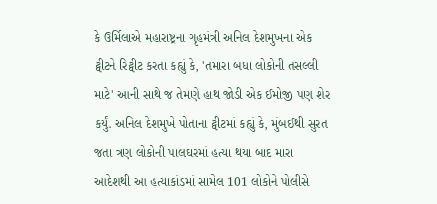કે ઉર્મિલાએ મહારાષ્ટ્રના ગૃહમંત્રી અનિલ દેશમુખના એક ટ્વીટને રિટ્વીટ કરતા કહ્યું કે, 'તમારા બધા લોકોની તસલ્લી માટે' આની સાથે જ તેમણે હાથ જોડી એક ઈમોજી પણ શેર કર્યું. અનિલ દેશમુખે પોતાના ટ્વીટમાં કહ્યું કે, મુંબઈથી સુરત જતા ત્રણ લોકોની પાલઘરમાં હત્યા થયા બાદ મારા આદેશથી આ હત્યાકાંડમાં સામેલ 101 લોકોને પોલીસે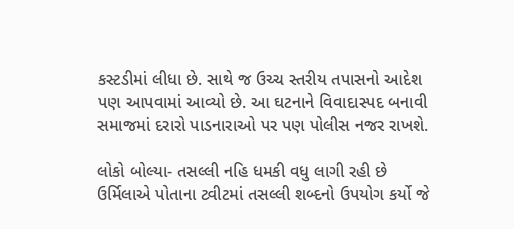કસ્ટડીમાં લીધા છે. સાથે જ ઉચ્ચ સ્તરીય તપાસનો આદેશ પણ આપવામાં આવ્યો છે. આ ઘટનાને વિવાદાસ્પદ બનાવી સમાજમાં દરારો પાડનારાઓ પર પણ પોલીસ નજર રાખશે.

લોકો બોલ્યા- તસલ્લી નહિ ધમકી વધુ લાગી રહી છે
ઉર્મિલાએ પોતાના ટ્વીટમાં તસલ્લી શબ્દનો ઉપયોગ કર્યો જે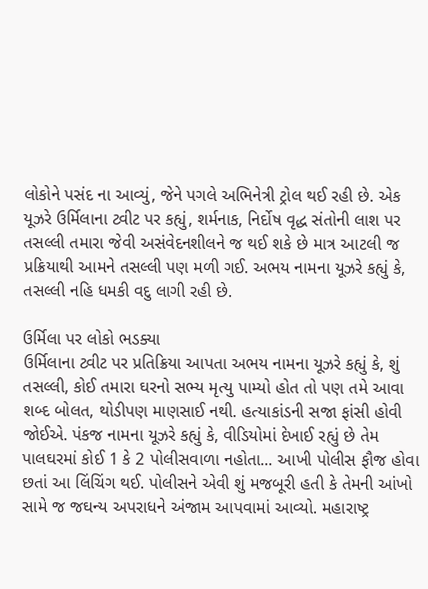લોકોને પસંદ ના આવ્યું, જેને પગલે અભિનેત્રી ટ્રોલ થઈ રહી છે. એક યૂઝરે ઉર્મિલાના ટ્વીટ પર કહ્યું, શર્મનાક, નિર્દોષ વૃદ્ધ સંતોની લાશ પર તસલ્લી તમારા જેવી અસંવેદનશીલને જ થઈ શકે છે માત્ર આટલી જ પ્રક્રિયાથી આમને તસલ્લી પણ મળી ગઈ. અભય નામના યૂઝરે કહ્યું કે, તસલ્લી નહિ ધમકી વદુ લાગી રહી છે.

ઉર્મિલા પર લોકો ભડક્યા
ઉર્મિલાના ટ્વીટ પર પ્રતિક્રિયા આપતા અભય નામના યૂઝરે કહ્યું કે, શું તસલ્લી, કોઈ તમારા ઘરનો સભ્ય મૃત્યુ પામ્યો હોત તો પણ તમે આવા શબ્દ બોલત, થોડીપણ માણસાઈ નથી. હત્યાકાંડની સજા ફાંસી હોવી જોઈએ. પંકજ નામના યૂઝરે કહ્યું કે, વીડિયોમાં દેખાઈ રહ્યું છે તેમ પાલઘરમાં કોઈ 1 કે 2 પોલીસવાળા નહોતા... આખી પોલીસ ફૌજ હોવા છતાં આ લિંચિંગ થઈ. પોલીસને એવી શું મજબૂરી હતી કે તેમની આંખો સામે જ જઘન્ય અપરાધને અંજામ આપવામાં આવ્યો. મહારાષ્ટ્ર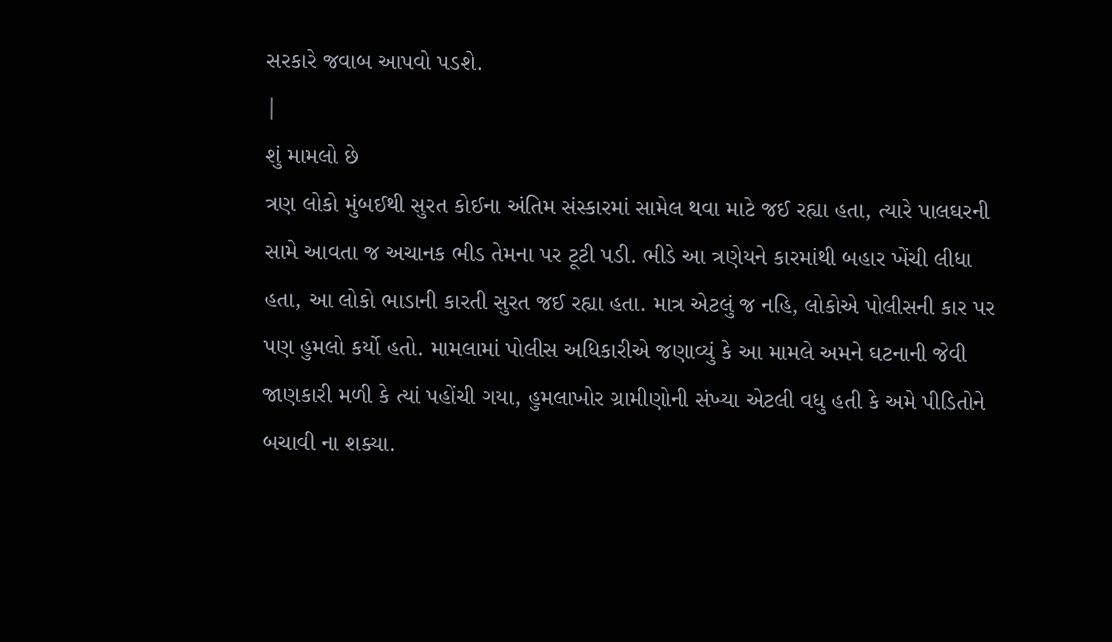સરકારે જવાબ આપવો પડશે.
|
શું મામલો છે
ત્રણ લોકો મુંબઈથી સુરત કોઈના અંતિમ સંસ્કારમાં સામેલ થવા માટે જઈ રહ્યા હતા, ત્યારે પાલઘરની સામે આવતા જ અચાનક ભીડ તેમના પર ટૂટી પડી. ભીડે આ ત્રણેયને કારમાંથી બહાર ખેંચી લીધા હતા, આ લોકો ભાડાની કારતી સુરત જઈ રહ્યા હતા. માત્ર એટલું જ નહિ, લોકોએ પોલીસની કાર પર પણ હુમલો કર્યો હતો. મામલામાં પોલીસ અધિકારીએ જણાવ્યું કે આ મામલે અમને ઘટનાની જેવી જાણકારી મળી કે ત્યાં પહોંચી ગયા, હુમલાખોર ગ્રામીણોની સંખ્યા એટલી વધુ હતી કે અમે પીડિતોને બચાવી ના શક્યા.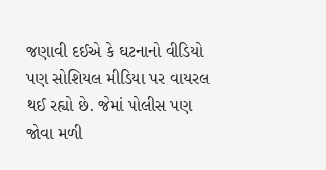જણાવી દઈએ કે ઘટનાનો વીડિયો પણ સોશિયલ મીડિયા પર વાયરલ થઈ રહ્યો છે. જેમાં પોલીસ પણ જોવા મળી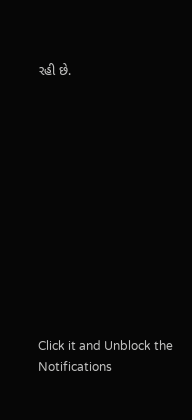રહી છે.












Click it and Unblock the Notifications